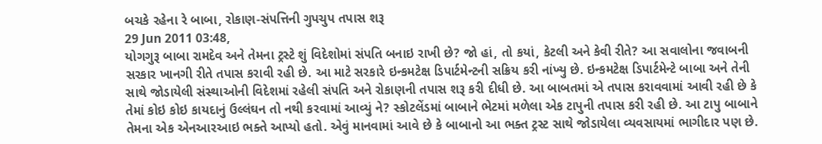બચકે રહેના રે બાબા, રોકાણ-સંપત્તિની ગુપચુપ તપાસ શરૂ
29 Jun 2011 03:48,
યોગગુરૂ બાબા રામદેવ અને તેમના ટ્રસ્ટે શું વિદેશોમાં સંપતિ બનાઇ રાખી છે? જો હાં, તો કયાં, કેટલી અને કેવી રીતે? આ સવાલોના જવાબની સરકાર ખાનગી રીતે તપાસ કરાવી રહી છે. આ માટે સરકારે ઇન્કમટેક્ષ ડિપાર્ટમેન્ટની સક્રિય કરી નાંખ્યુ છે. ઇન્કમટેક્ષ ડિપાર્ટમેન્ટે બાબા અને તેની સાથે જોડાયેલી સંસ્થાઓની વિદેશમાં રહેલી સંપતિ અને રોકાણની તપાસ શરૂ કરી દીધી છે. આ બાબતમાં એ તપાસ કરાવવામાં આવી રહી છે કે તેમાં કોઇ કોઇ કાયદાનું ઉલ્લંઘન તો નથી કરવામાં આવ્યું ને? સ્કોટલેંડમાં બાબાને ભેટમાં મળેલા એક ટાપુની તપાસ કરી રહી છે. આ ટાપુ બાબાને તેમના એક એનઆરઆઇ ભક્તે આપ્યો હતો. એવું માનવામાં આવે છે કે બાબાનો આ ભક્ત ટ્રસ્ટ સાથે જોડાયેલા વ્યવસાયમાં ભાગીદાર પણ છે.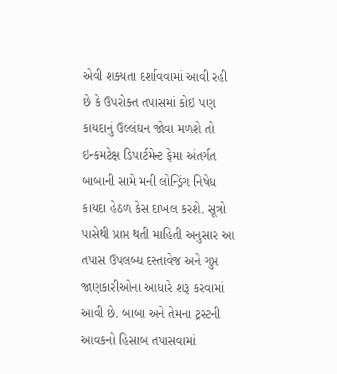એવી શક્યતા દર્શાવવામાં આવી રહી છે કે ઉપરોક્ત તપાસમાં કોઇ પણ કાયદાનું ઉલ્લંઘન જોવા મળશે તો ઇન્કમટેક્ષ ડિપાર્ટમેન્ટ ફેમા અંતર્ગત બાબાની સામે મની લોન્ડ્રિંગ નિષેધ કાયદા હેઠળ કેસ દાખલ કરશે. સૂત્રો પાસેથી પ્રાપ્ત થતી માહિતી અનુસાર આ તપાસ ઉપલબ્ધ દસ્તાવેજ અને ગુપ્ત જાણકારીઓના આધારે શરૂ કરવામાં આવી છે. બાબા અને તેમના ટ્રસ્ટની આવકનો હિસાબ તપાસવામાં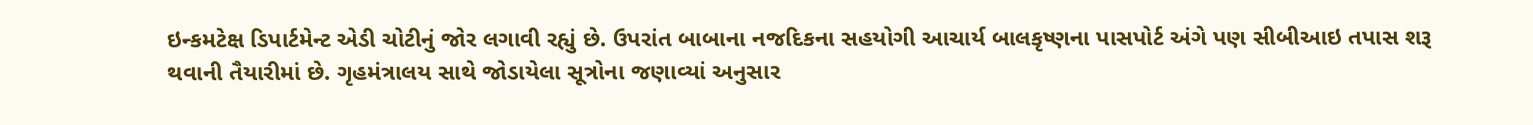ઇન્કમટેક્ષ ડિપાર્ટમેન્ટ એડી ચોટીનું જોર લગાવી રહ્યું છે. ઉપરાંત બાબાના નજદિકના સહયોગી આચાર્ય બાલકૃષ્ણના પાસપોર્ટ અંગે પણ સીબીઆઇ તપાસ શરૂ થવાની તૈયારીમાં છે. ગૃહમંત્રાલય સાથે જોડાયેલા સૂત્રોના જણાવ્યાં અનુસાર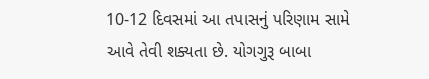10-12 દિવસમાં આ તપાસનું પરિણામ સામે આવે તેવી શક્યતા છે. યોગગુરૂ બાબા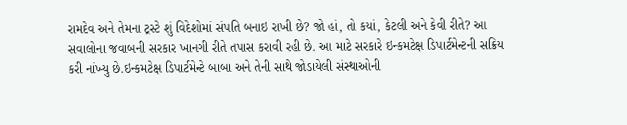રામદેવ અને તેમના ટ્રસ્ટે શું વિદેશોમાં સંપતિ બનાઇ રાખી છે? જો હાં, તો કયાં, કેટલી અને કેવી રીતે? આ સવાલોના જવાબની સરકાર ખાનગી રીતે તપાસ કરાવી રહી છે. આ માટે સરકારે ઇન્કમટેક્ષ ડિપાર્ટમેન્ટની સક્રિય કરી નાંખ્યુ છે.ઇન્કમટેક્ષ ડિપાર્ટમેન્ટે બાબા અને તેની સાથે જોડાયેલી સંસ્થાઓની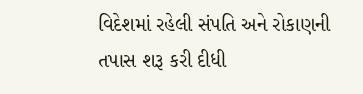વિદેશમાં રહેલી સંપતિ અને રોકાણની તપાસ શરૂ કરી દીધી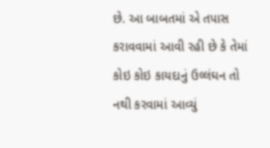છે. આ બાબતમાં એ તપાસ કરાવવામાં આવી રહી છે કે તેમાં કોઇ કોઇ કાયદાનું ઉલ્લંઘન તો નથી કરવામાં આવ્યું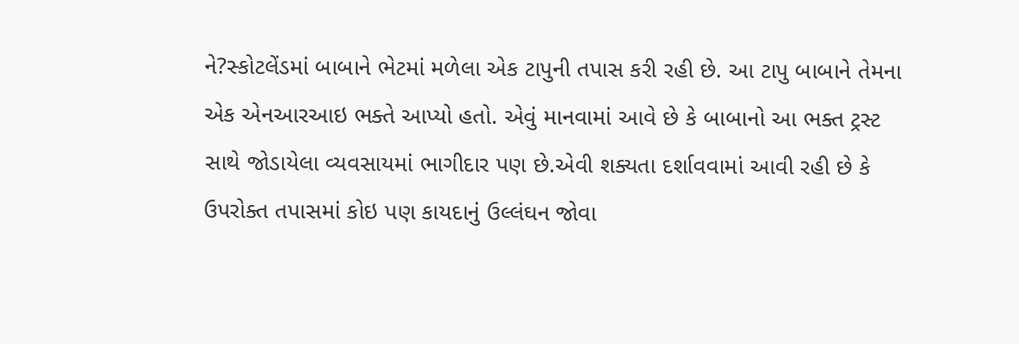ને?સ્કોટલેંડમાં બાબાને ભેટમાં મળેલા એક ટાપુની તપાસ કરી રહી છે. આ ટાપુ બાબાને તેમના એક એનઆરઆઇ ભક્તે આપ્યો હતો. એવું માનવામાં આવે છે કે બાબાનો આ ભક્ત ટ્રસ્ટ સાથે જોડાયેલા વ્યવસાયમાં ભાગીદાર પણ છે.એવી શક્યતા દર્શાવવામાં આવી રહી છે કે ઉપરોક્ત તપાસમાં કોઇ પણ કાયદાનું ઉલ્લંઘન જોવા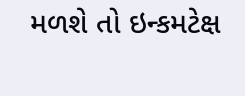મળશે તો ઇન્કમટેક્ષ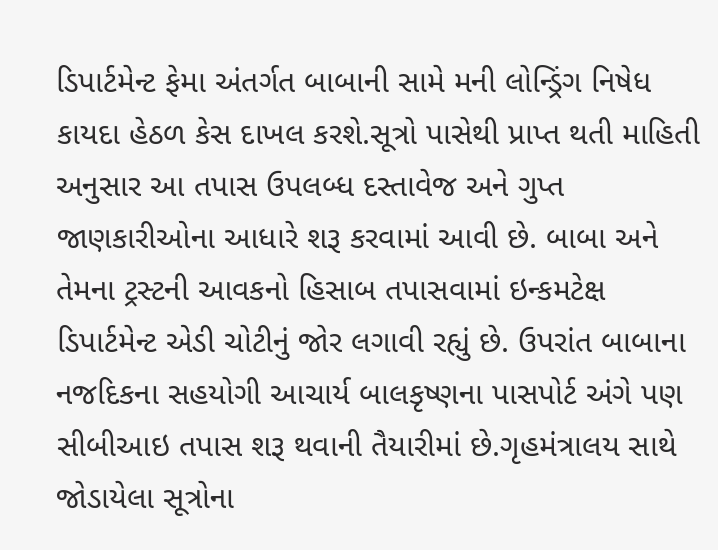ડિપાર્ટમેન્ટ ફેમા અંતર્ગત બાબાની સામે મની લોન્ડ્રિંગ નિષેધ કાયદા હેઠળ કેસ દાખલ કરશે.સૂત્રો પાસેથી પ્રાપ્ત થતી માહિતી અનુસાર આ તપાસ ઉપલબ્ધ દસ્તાવેજ અને ગુપ્ત જાણકારીઓના આધારે શરૂ કરવામાં આવી છે. બાબા અને તેમના ટ્રસ્ટની આવકનો હિસાબ તપાસવામાં ઇન્કમટેક્ષ ડિપાર્ટમેન્ટ એડી ચોટીનું જોર લગાવી રહ્યું છે. ઉપરાંત બાબાના નજદિકના સહયોગી આચાર્ય બાલકૃષ્ણના પાસપોર્ટ અંગે પણ સીબીઆઇ તપાસ શરૂ થવાની તૈયારીમાં છે.ગૃહમંત્રાલય સાથે જોડાયેલા સૂત્રોના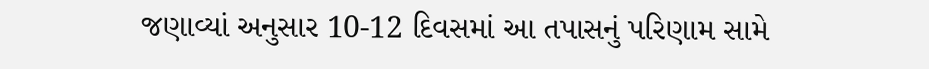જણાવ્યાં અનુસાર 10-12 દિવસમાં આ તપાસનું પરિણામ સામે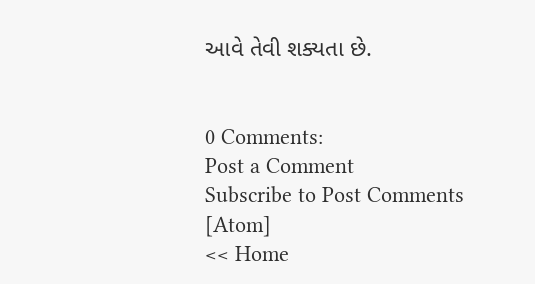આવે તેવી શક્યતા છે.


0 Comments:
Post a Comment
Subscribe to Post Comments [Atom]
<< Home